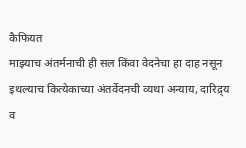कैफियत
माझ्याच अंतर्मनाची ही सल किंवा वेदनेचा हा दाह नसून इथल्याच कित्येकाच्या अंतर्वेदनची व्यथा अन्याय, दारिद्र्य व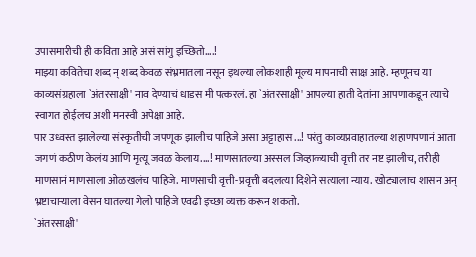उपासमारीची ही कविता आहे असं सांगु इच्छितो....!
माझ्या कवितेचा शब्द न् शब्द केवळ संभ्रमातला नसून इथल्या लोकशाही मूल्य मापनाची साक्ष आहे. म्हणूनच या काव्यसंग्रहाला `अंतरसाक्षी' नाव देण्याचं धाडस मी पत्करलं. हा `अंतरसाक्षी' आपल्या हाती देतांना आपणाकडून त्याचे स्वागत होईलच अशी मनस्वी अपेक्षा आहे.
पार उध्वस्त झालेल्या संस्कृतीची जपणूक झालीच पाहिजे असा अट्टाहास ...! परंतु काव्यप्रवाहातल्या शहाणपणानं आता जगणं कठीण केलंय आणि मृत्यू जवळ केलाय....! माणसातल्या अस्सल जिव्हाळ्याची वृत्ती तर नष्ट झालीच, तरीही माणसानं माणसाला ओळखलंच पाहिजे. माणसाची वृत्ती-प्रवृत्ती बदलत्या दिशेने सत्याला न्याय. खोट्यालाच शासन अन् भ्रष्टाचाऱ्याला वेसन घातल्या गेलो पाहिजे एवढी इच्छा व्यक्त करून शकतो.
`अंतरसाक्षी'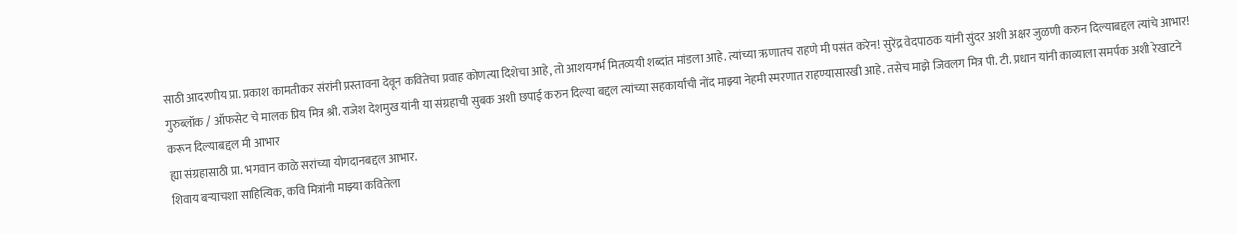साठी आदरणीय प्रा. प्रकाश कामतीकर संरांनी प्रस्तावना देवून कवितेचा प्रवाह कोणत्या दिशेचा आहे, तो आशयगर्भ मितव्ययी शब्दांत मांडला आहे. त्यांच्या ऋणातच राहणे मी पसंत करेन! सुरेंद्र वेदपाठक यांनी सुंदर अशी अक्षर जुळणी करुन दिल्याबद्दल त्यांचे आभार! गुरुब्लॉक / ऑफसेट चे मालक प्रिय मित्र श्री. राजेश देशमुख यांनी या संग्रहाची सुबक अशी छपाई करुन दिल्या बद्दल त्यांच्या सहकार्याची नोंद माझ्या नेहमी स्मरणात राहण्यासारखी आहे. तसेच माझे जिवलग मित्र पी. टी. प्रधान यांनी काव्याला समर्पक अशी रेखाटने करून दिल्याबद्दल मी आभार
ह्या संग्रहासाठी प्रा. भगवान काळे सरांच्या योगदानबद्दल आभार.
शिवाय बऱ्याचशा साहित्यिक, कवि मित्रांनी माझ्या कवितेला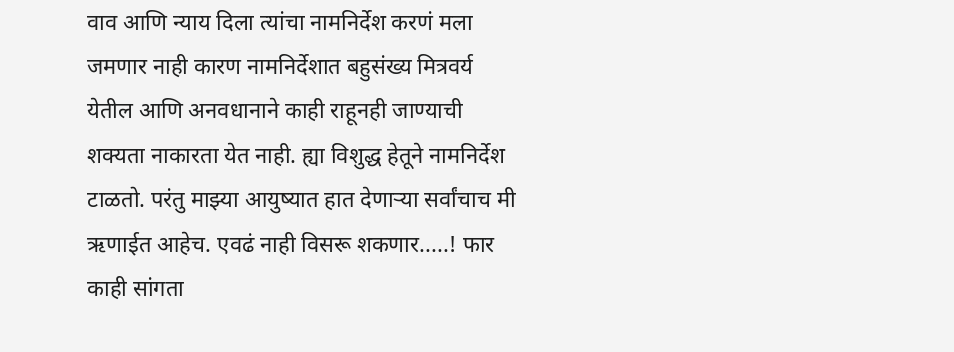वाव आणि न्याय दिला त्यांचा नामनिर्देश करणं मला जमणार नाही कारण नामनिर्देशात बहुसंख्य मित्रवर्य येतील आणि अनवधानाने काही राहूनही जाण्याची शक्यता नाकारता येत नाही. ह्या विशुद्ध हेतूने नामनिर्देश टाळतो. परंतु माझ्या आयुष्यात हात देणाऱ्या सर्वांचाच मी ऋणाईत आहेच. एवढं नाही विसरू शकणार.....! फार काही सांगता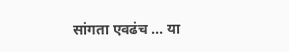सांगता एवढंच ... या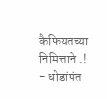कैफियतच्या निमित्ताने .!
- धोडांपंत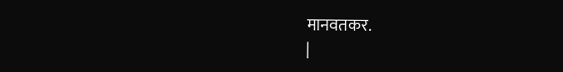मानवतकर.
|